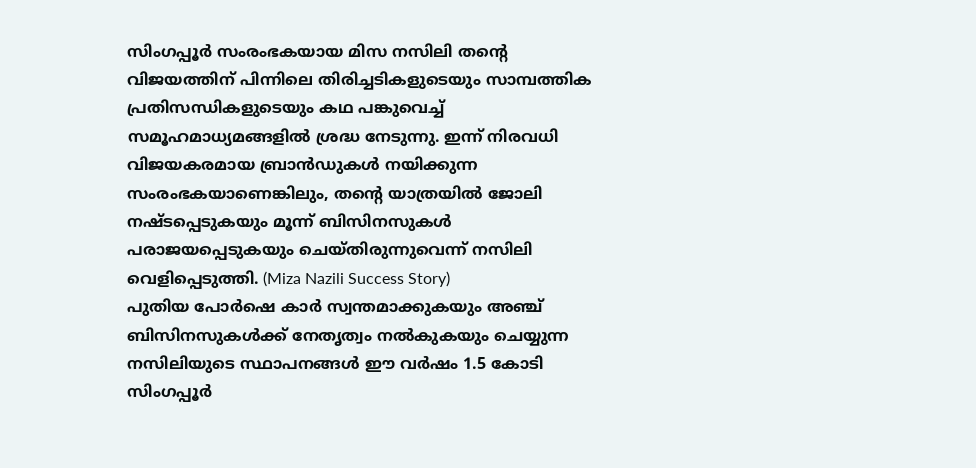സിംഗപ്പൂർ സംരംഭകയായ മിസ നസിലി തന്റെ വിജയത്തിന് പിന്നിലെ തിരിച്ചടികളുടെയും സാമ്പത്തിക പ്രതിസന്ധികളുടെയും കഥ പങ്കുവെച്ച് സമൂഹമാധ്യമങ്ങളിൽ ശ്രദ്ധ നേടുന്നു. ഇന്ന് നിരവധി വിജയകരമായ ബ്രാൻഡുകൾ നയിക്കുന്ന സംരംഭകയാണെങ്കിലും, തന്റെ യാത്രയിൽ ജോലി നഷ്ടപ്പെടുകയും മൂന്ന് ബിസിനസുകൾ പരാജയപ്പെടുകയും ചെയ്തിരുന്നുവെന്ന് നസിലി വെളിപ്പെടുത്തി. (Miza Nazili Success Story)
പുതിയ പോർഷെ കാർ സ്വന്തമാക്കുകയും അഞ്ച് ബിസിനസുകൾക്ക് നേതൃത്വം നൽകുകയും ചെയ്യുന്ന നസിലിയുടെ സ്ഥാപനങ്ങൾ ഈ വർഷം 1.5 കോടി സിംഗപ്പൂർ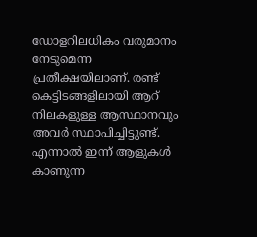ഡോളറിലധികം വരുമാനം നേടുമെന്ന പ്രതീക്ഷയിലാണ്. രണ്ട് കെട്ടിടങ്ങളിലായി ആറ് നിലകളുള്ള ആസ്ഥാനവും അവർ സ്ഥാപിച്ചിട്ടുണ്ട്. എന്നാൽ ഇന്ന് ആളുകൾ കാണുന്ന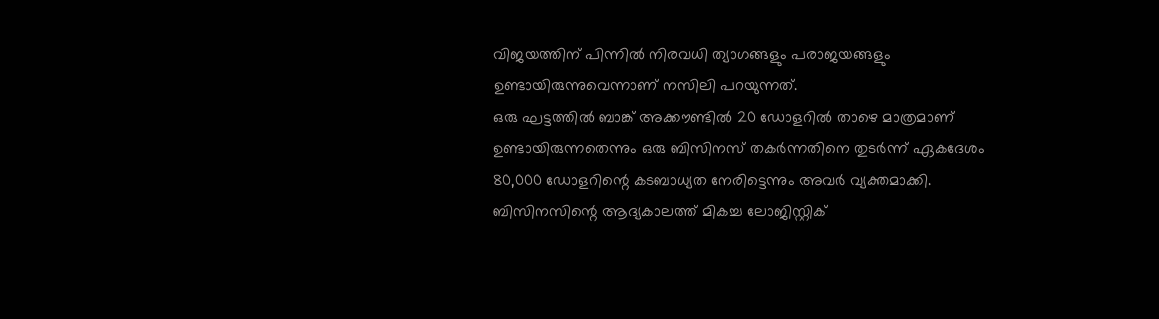വിജയത്തിന് പിന്നിൽ നിരവധി ത്യാഗങ്ങളും പരാജയങ്ങളും ഉണ്ടായിരുന്നുവെന്നാണ് നസിലി പറയുന്നത്.
ഒരു ഘട്ടത്തിൽ ബാങ്ക് അക്കൗണ്ടിൽ 20 ഡോളറിൽ താഴെ മാത്രമാണ് ഉണ്ടായിരുന്നതെന്നും ഒരു ബിസിനസ് തകർന്നതിനെ തുടർന്ന് ഏകദേശം 80,000 ഡോളറിന്റെ കടബാധ്യത നേരിട്ടെന്നും അവർ വ്യക്തമാക്കി. ബിസിനസിന്റെ ആദ്യകാലത്ത് മികച്ച ലോജിസ്റ്റിക്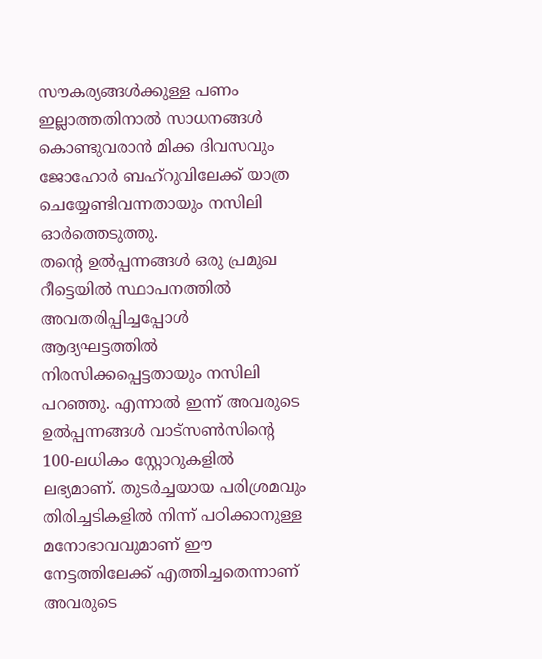സൗകര്യങ്ങൾക്കുള്ള പണം ഇല്ലാത്തതിനാൽ സാധനങ്ങൾ കൊണ്ടുവരാൻ മിക്ക ദിവസവും ജോഹോർ ബഹ്റുവിലേക്ക് യാത്ര ചെയ്യേണ്ടിവന്നതായും നസിലി ഓർത്തെടുത്തു.
തന്റെ ഉൽപ്പന്നങ്ങൾ ഒരു പ്രമുഖ റീട്ടെയിൽ സ്ഥാപനത്തിൽ അവതരിപ്പിച്ചപ്പോൾ ആദ്യഘട്ടത്തിൽ നിരസിക്കപ്പെട്ടതായും നസിലി പറഞ്ഞു. എന്നാൽ ഇന്ന് അവരുടെ ഉൽപ്പന്നങ്ങൾ വാട്സൺസിന്റെ 100-ലധികം സ്റ്റോറുകളിൽ ലഭ്യമാണ്. തുടർച്ചയായ പരിശ്രമവും തിരിച്ചടികളിൽ നിന്ന് പഠിക്കാനുള്ള മനോഭാവവുമാണ് ഈ നേട്ടത്തിലേക്ക് എത്തിച്ചതെന്നാണ് അവരുടെ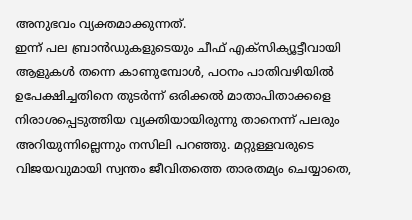അനുഭവം വ്യക്തമാക്കുന്നത്.
ഇന്ന് പല ബ്രാൻഡുകളുടെയും ചീഫ് എക്സിക്യൂട്ടീവായി ആളുകൾ തന്നെ കാണുമ്പോൾ, പഠനം പാതിവഴിയിൽ ഉപേക്ഷിച്ചതിനെ തുടർന്ന് ഒരിക്കൽ മാതാപിതാക്കളെ നിരാശപ്പെടുത്തിയ വ്യക്തിയായിരുന്നു താനെന്ന് പലരും അറിയുന്നില്ലെന്നും നസിലി പറഞ്ഞു. മറ്റുള്ളവരുടെ വിജയവുമായി സ്വന്തം ജീവിതത്തെ താരതമ്യം ചെയ്യാതെ,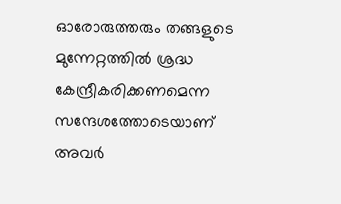ഓരോരുത്തരും തങ്ങളുടെ മുന്നേറ്റത്തിൽ ശ്രദ്ധ കേന്ദ്രീകരിക്കണമെന്ന സന്ദേശത്തോടെയാണ് അവർ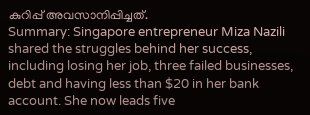കുറിപ്പ് അവസാനിപ്പിച്ചത്.
Summary: Singapore entrepreneur Miza Nazili shared the struggles behind her success, including losing her job, three failed businesses, debt and having less than $20 in her bank account. She now leads five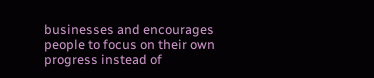businesses and encourages people to focus on their own progress instead of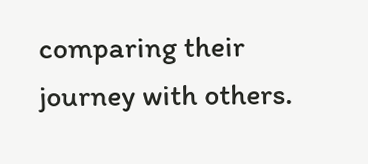comparing their journey with others.